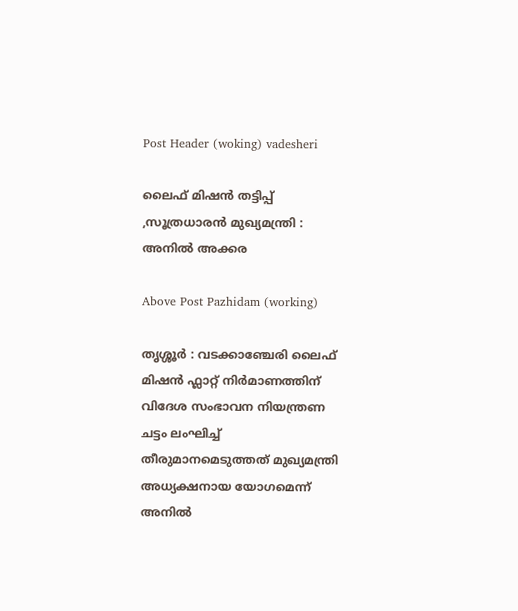Post Header (woking) vadesheri

ലൈഫ് മിഷൻ തട്ടിപ്പ് ,സൂത്രധാരൻ മുഖ്യമന്ത്രി : അനിൽ അക്കര

Above Post Pazhidam (working)

തൃശ്ശൂര്‍ : വടക്കാഞ്ചേരി ലൈഫ് മിഷൻ ഫ്ലാറ്റ് നിർമാണത്തിന് വിദേശ സംഭാവന നിയന്ത്രണ ചട്ടം ലംഘിച്ച് തീരുമാനമെടുത്തത് മുഖ്യമന്ത്രി അധ്യക്ഷനായ യോഗമെന്ന് അനിൽ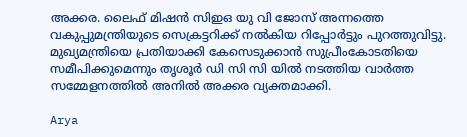അക്കര. ലൈഫ് മിഷൻ സിഇഒ യു വി ജോസ് അന്നത്തെ വകുപ്പുമന്ത്രിയുടെ സെക്രട്ടറിക്ക് നൽകിയ റിപ്പോർട്ടും പുറത്തുവിട്ടു. മുഖ്യമന്ത്രിയെ പ്രതിയാക്കി കേസെടുക്കാൻ സുപ്രീംകോടതിയെ സമീപിക്കുമെന്നും തൃശൂർ ഡി സി സി യിൽ നടത്തിയ വാർത്ത സമ്മേളനത്തിൽ അനിൽ അക്കര വ്യക്തമാക്കി.

Arya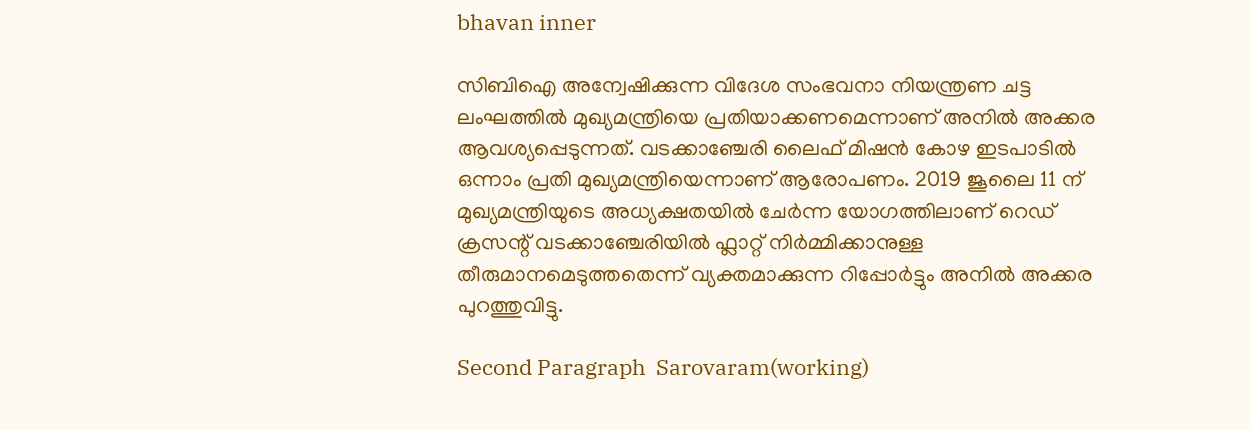bhavan inner

സിബിഐ അന്വേഷിക്കുന്ന വിദേശ സംഭവനാ നിയന്ത്രണ ചട്ട ലംഘത്തിൽ മുഖ്യമന്ത്രിയെ പ്രതിയാക്കണമെന്നാണ് അനിൽ അക്കര ആവശ്യപ്പെടുന്നത്. വടക്കാഞ്ചേരി ലൈഫ് മിഷൻ കോഴ ഇടപാടിൽ ഒന്നാം പ്രതി മുഖ്യമന്ത്രിയെന്നാണ് ആരോപണം. 2019 ജൂലൈ 11 ന്
മുഖ്യമന്ത്രിയുടെ അധ്യക്ഷതയിൽ ചേർന്ന യോഗത്തിലാണ് റെഡ് ക്രസന്റ് വടക്കാഞ്ചേരിയിൽ ഫ്ലാറ്റ് നിർമ്മിക്കാനുള്ള തീരുമാനമെടുത്തതെന്ന് വ്യക്തമാക്കുന്ന റിപ്പോർട്ടും അനിൽ അക്കര പുറത്തുവിട്ടു.

Second Paragraph  Sarovaram(working)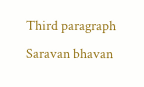Third paragraph Saravan bhavan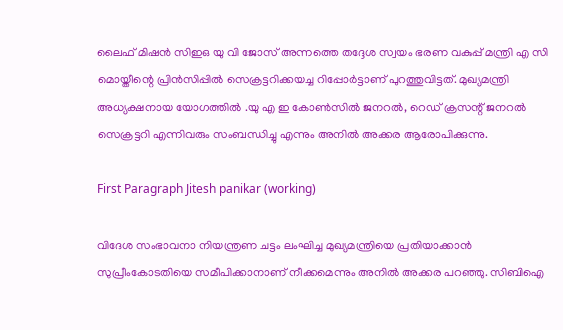ലൈഫ് മിഷൻ സിഇഒ യു വി ജോസ് അന്നത്തെ തദ്ദേശ സ്വയം ഭരണ വകുപ്പ് മന്ത്രി എ സി മൊയ്തീന്റെ പ്രിൻസിപ്പിൽ സെക്രട്ടറിക്കയച്ച റിപ്പോർട്ടാണ് പുറത്തുവിട്ടത്. മുഖ്യമന്ത്രി അധ്യക്ഷനായ യോഗത്തിൽ .യു എ ഇ കോൺസിൽ ജനറൽ, റെഡ് ക്രസന്റ് ജനറൽ സെക്രട്ടറി എന്നിവരും സംബന്ധിച്ചു എന്നും അനിൽ അക്കര ആരോപിക്കുന്നു.

First Paragraph Jitesh panikar (working)

വിദേശ സംഭാവനാ നിയന്ത്രണ ചട്ടം ലംഘിച്ച മുഖ്യമന്ത്രിയെ പ്രതിയാക്കാൻ സുപ്രീംകോടതിയെ സമീപിക്കാനാണ് നീക്കമെന്നും അനിൽ അക്കര പറഞ്ഞു. സിബിഐ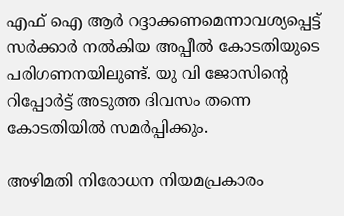എഫ് ഐ ആർ റദ്ദാക്കണമെന്നാവശ്യപ്പെട്ട് സർക്കാർ നൽകിയ അപ്പീൽ കോടതിയുടെ പരിഗണനയിലുണ്ട്. യു വി ജോസിന്റെ റിപ്പോർട്ട് അടുത്ത ദിവസം തന്നെ കോടതിയിൽ സമർപ്പിക്കും.

അഴിമതി നിരോധന നിയമപ്രകാരം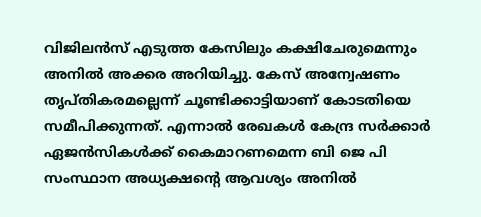വിജിലൻസ് എടുത്ത കേസിലും കക്ഷിചേരുമെന്നും അനിൽ അക്കര അറിയിച്ചു. കേസ് അന്വേഷണം തൃപ്തികരമല്ലെന്ന് ചൂണ്ടിക്കാട്ടിയാണ് കോടതിയെ സമീപിക്കുന്നത്. എന്നാൽ രേഖകൾ കേന്ദ്ര സർക്കാർ ഏജൻസികൾക്ക് കൈമാറണമെന്ന ബി ജെ പി സംസ്ഥാന അധ്യക്ഷന്റെ ആവശ്യം അനിൽ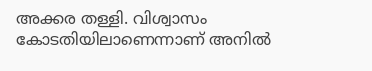അക്കര തള്ളി. വിശ്വാസം കോടതിയിലാണെന്നാണ് അനിൽ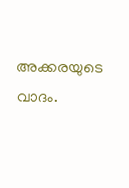അക്കരയുടെ വാദം.